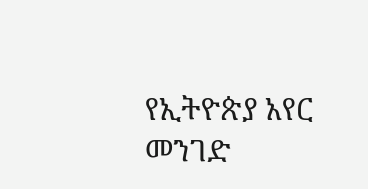የኢትዮጵያ አየር መንገድ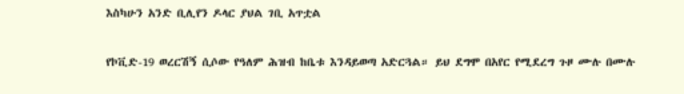እስካሁን አንድ ቢሊየን ዶላር ያህል ገቢ አጥቷል

የኮቪድ-19 ወረርሽኝ ሲሶው የዓለም ሕዝብ ከቤቱ እንዳይወጣ አድርጓል። ይህ ደግሞ በአየር የሚደረግ ጉዞ ሙሉ በሙሉ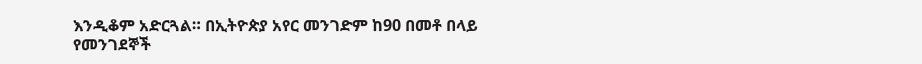እንዲቆም አድርጓል። በኢትዮጵያ አየር መንገድም ከ90 በመቶ በላይ የመንገደኞች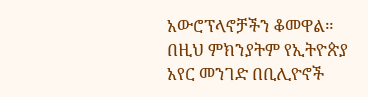አውሮፕላኖቻችን ቆመዋል። በዚህ ምክንያትም የኢትዮጵያ አየር መንገድ በቢሊዮኖች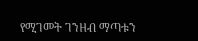የሚገመት ገንዘብ ማጣቱን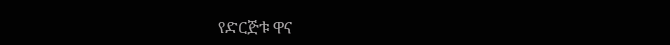የድርጅቱ ዋና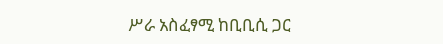ሥራ አስፈፃሚ ከቢቢሲ ጋር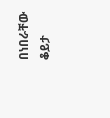በነበራቸው ቆይታ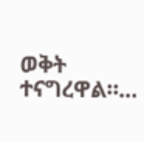ወቅት ተናግረዋል።…